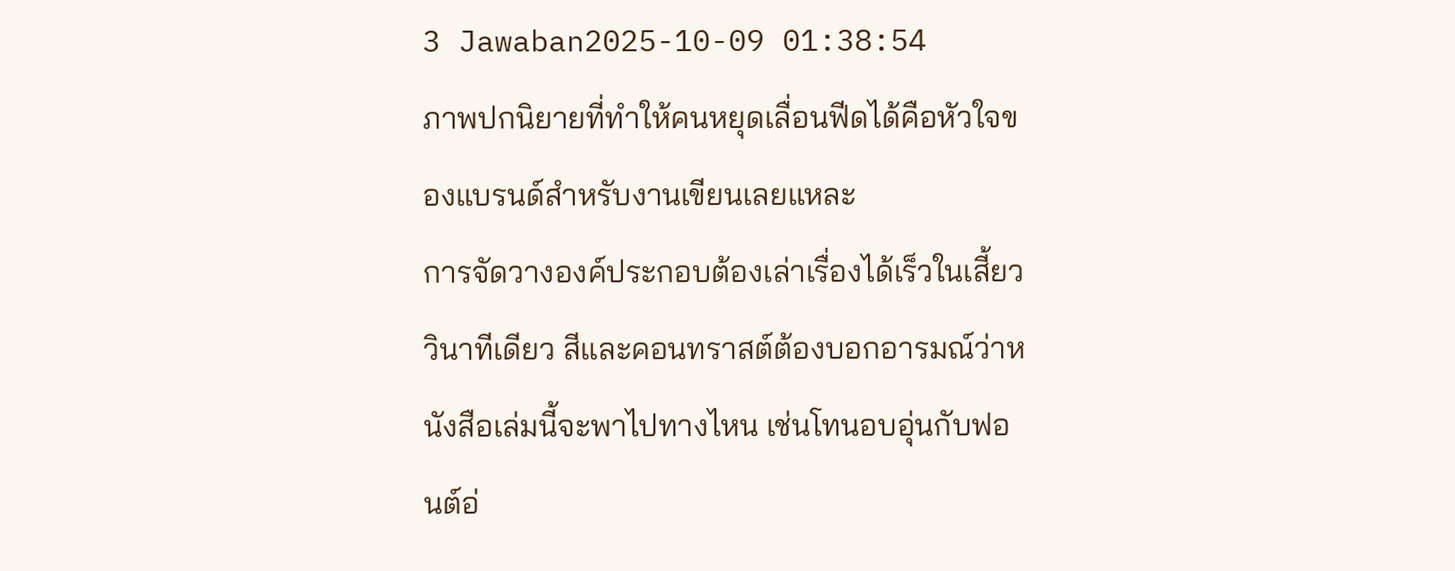3 Jawaban2025-10-09 01:38:54
ภาพปกนิยายที่ทำให้คนหยุดเลื่อนฟีดได้คือหัวใจของแบรนด์สำหรับงานเขียนเลยแหละ
การจัดวางองค์ประกอบต้องเล่าเรื่องได้เร็วในเสี้ยววินาทีเดียว สีและคอนทราสต์ต้องบอกอารมณ์ว่าหนังสือเล่มนี้จะพาไปทางไหน เช่นโทนอบอุ่นกับฟอนต์อ่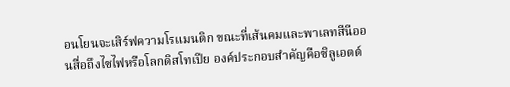อนโยนจะเสิร์ฟความโรแมนติก ขณะที่เส้นคมและพาเลทสีนีออนสื่อถึงไซไฟหรือโลกดิสโทเปีย องค์ประกอบสำคัญคือซิลูเอตต์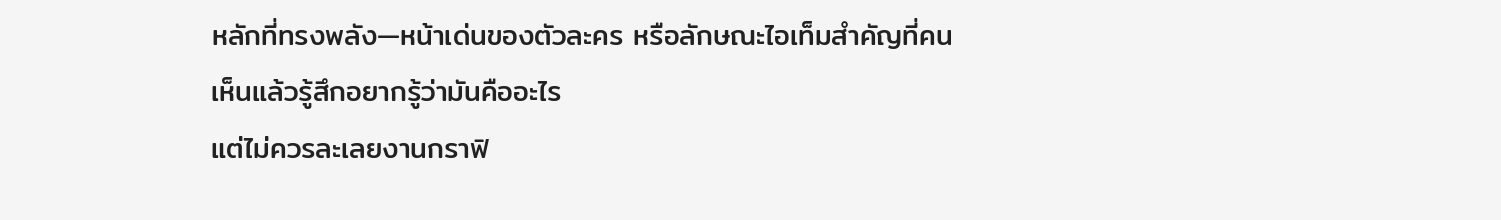หลักที่ทรงพลัง—หน้าเด่นของตัวละคร หรือลักษณะไอเท็มสำคัญที่คนเห็นแล้วรู้สึกอยากรู้ว่ามันคืออะไร
แต่ไม่ควรละเลยงานกราฟิ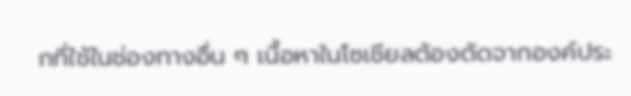กที่ใช้ในช่องทางอื่น ๆ เนื้อหาในโซเชียลต้องตัดจากองค์ประ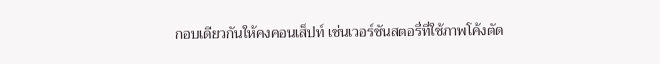กอบเดียวกันให้คงคอนเส็ปท์ เช่นเวอร์ชันสตอรี่ที่ใช้ภาพโค้งตัด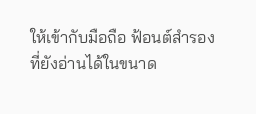ให้เข้ากับมือถือ ฟ้อนต์สำรองที่ยังอ่านได้ในขนาด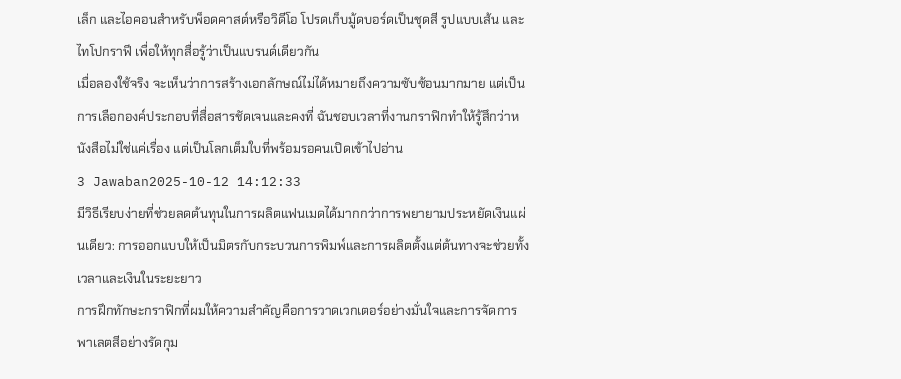เล็ก และไอคอนสำหรับพ็อดคาสต์หรือวิดีโอ โปรดเก็บมู้ดบอร์ดเป็นชุดสี รูปแบบเส้น และไทโปกราฟี เพื่อให้ทุกสื่อรู้ว่าเป็นแบรนด์เดียวกัน
เมื่อลองใช้จริง จะเห็นว่าการสร้างเอกลักษณ์ไม่ได้หมายถึงความซับซ้อนมากมาย แต่เป็นการเลือกองค์ประกอบที่สื่อสารชัดเจนและคงที่ ฉันชอบเวลาที่งานกราฟิกทำให้รู้สึกว่าหนังสือไม่ใช่แค่เรื่อง แต่เป็นโลกเต็มใบที่พร้อมรอคนเปิดเข้าไปอ่าน
3 Jawaban2025-10-12 14:12:33
มีวิธีเรียบง่ายที่ช่วยลดต้นทุนในการผลิตแฟนเมดได้มากกว่าการพยายามประหยัดเงินแผ่นเดียว: การออกแบบให้เป็นมิตรกับกระบวนการพิมพ์และการผลิตตั้งแต่ต้นทางจะช่วยทั้งเวลาและเงินในระยะยาว
การฝึกทักษะกราฟิกที่ผมให้ความสำคัญคือการวาดเวกเตอร์อย่างมั่นใจและการจัดการพาเลตสีอย่างรัดกุม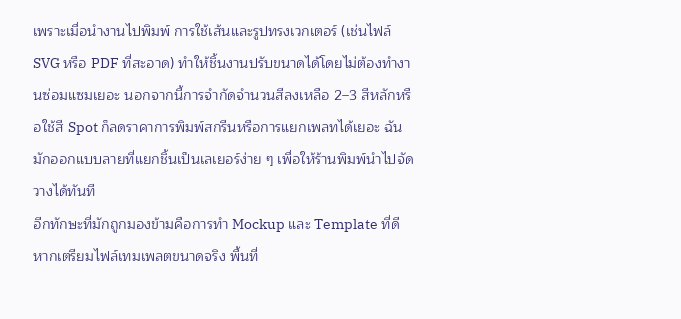เพราะเมื่อนำงานไปพิมพ์ การใช้เส้นและรูปทรงเวกเตอร์ (เช่นไฟล์ SVG หรือ PDF ที่สะอาด) ทำให้ชิ้นงานปรับขนาดได้โดยไม่ต้องทำงานซ่อมแซมเยอะ นอกจากนี้การจำกัดจำนวนสีลงเหลือ 2–3 สีหลักหรือใช้สี Spot ก็ลดราคาการพิมพ์สกรีนหรือการแยกเพลทได้เยอะ ฉันมักออกแบบลายที่แยกชิ้นเป็นเลเยอร์ง่าย ๆ เพื่อให้ร้านพิมพ์นำไปจัดวางได้ทันที
อีกทักษะที่มักถูกมองข้ามคือการทำ Mockup และ Template ที่ดี หากเตรียมไฟล์เทมเพลตขนาดจริง พื้นที่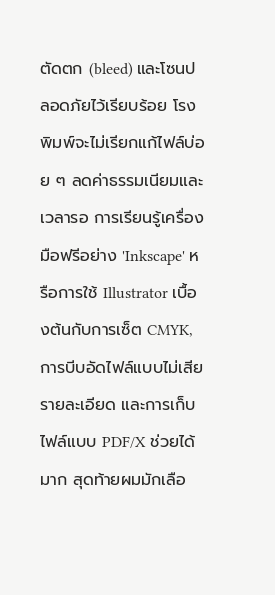ตัดตก (bleed) และโซนปลอดภัยไว้เรียบร้อย โรงพิมพ์จะไม่เรียกแก้ไฟล์บ่อย ๆ ลดค่าธรรมเนียมและเวลารอ การเรียนรู้เครื่องมือฟรีอย่าง 'Inkscape' หรือการใช้ Illustrator เบื้องต้นกับการเซ็ต CMYK, การบีบอัดไฟล์แบบไม่เสียรายละเอียด และการเก็บไฟล์แบบ PDF/X ช่วยได้มาก สุดท้ายผมมักเลือ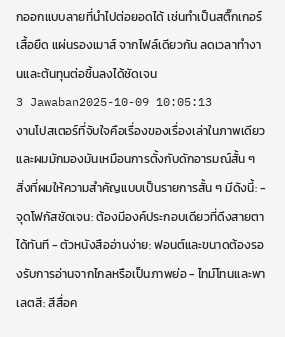กออกแบบลายที่นำไปต่อยอดได้ เช่นทำเป็นสติ๊กเกอร์ เสื้อยืด แผ่นรองเมาส์ จากไฟล์เดียวกัน ลดเวลาทำงานและต้นทุนต่อชิ้นลงได้ชัดเจน
3 Jawaban2025-10-09 10:05:13
งานโปสเตอร์ที่จับใจคือเรื่องของเรื่องเล่าในภาพเดียว และผมมักมองมันเหมือนการตั้งกับดักอารมณ์สั้น ๆ
สิ่งที่ผมให้ความสำคัญแบบเป็นรายการสั้น ๆ มีดังนี้: - จุดโฟกัสชัดเจน: ต้องมีองค์ประกอบเดียวที่ดึงสายตาได้ทันที - ตัวหนังสืออ่านง่าย: ฟอนต์และขนาดต้องรองรับการอ่านจากไกลหรือเป็นภาพย่อ - ไทม์โทนและพาเลตสี: สีสื่อค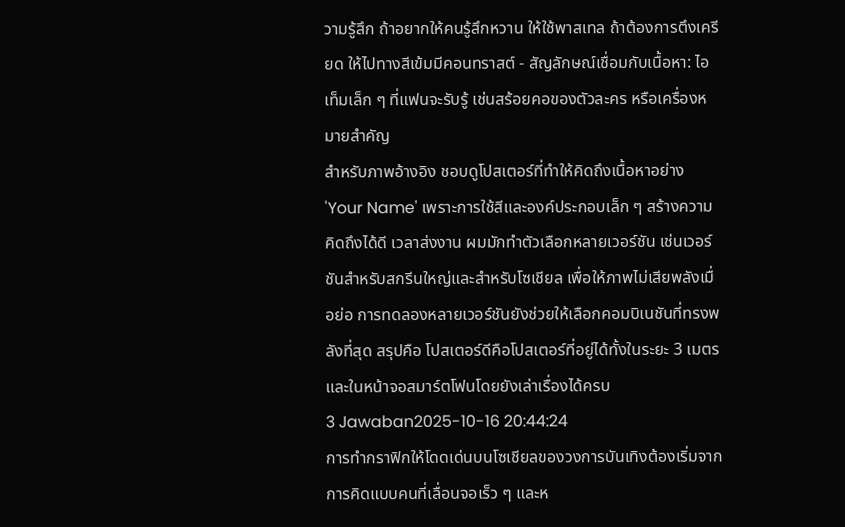วามรู้สึก ถ้าอยากให้คนรู้สึกหวาน ให้ใช้พาสเทล ถ้าต้องการตึงเครียด ให้ไปทางสีเข้มมีคอนทราสต์ - สัญลักษณ์เชื่อมกับเนื้อหา: ไอเท็มเล็ก ๆ ที่แฟนจะรับรู้ เช่นสร้อยคอของตัวละคร หรือเครื่องหมายสำคัญ
สำหรับภาพอ้างอิง ชอบดูโปสเตอร์ที่ทำให้คิดถึงเนื้อหาอย่าง 'Your Name' เพราะการใช้สีและองค์ประกอบเล็ก ๆ สร้างความคิดถึงได้ดี เวลาส่งงาน ผมมักทำตัวเลือกหลายเวอร์ชัน เช่นเวอร์ชันสำหรับสกรีนใหญ่และสำหรับโซเชียล เพื่อให้ภาพไม่เสียพลังเมื่อย่อ การทดลองหลายเวอร์ชันยังช่วยให้เลือกคอมบิเนชันที่ทรงพลังที่สุด สรุปคือ โปสเตอร์ดีคือโปสเตอร์ที่อยู่ได้ทั้งในระยะ 3 เมตรและในหน้าจอสมาร์ตโฟนโดยยังเล่าเรื่องได้ครบ
3 Jawaban2025-10-16 20:44:24
การทำกราฟิกให้โดดเด่นบนโซเชียลของวงการบันเทิงต้องเริ่มจากการคิดแบบคนที่เลื่อนจอเร็ว ๆ และห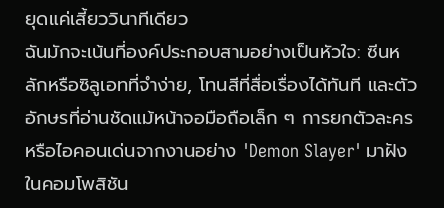ยุดแค่เสี้ยววินาทีเดียว
ฉันมักจะเน้นที่องค์ประกอบสามอย่างเป็นหัวใจ: ซีนหลักหรือซิลูเอทที่จำง่าย, โทนสีที่สื่อเรื่องได้ทันที และตัวอักษรที่อ่านชัดแม้หน้าจอมือถือเล็ก ๆ การยกตัวละครหรือไอคอนเด่นจากงานอย่าง 'Demon Slayer' มาฝังในคอมโพสิชัน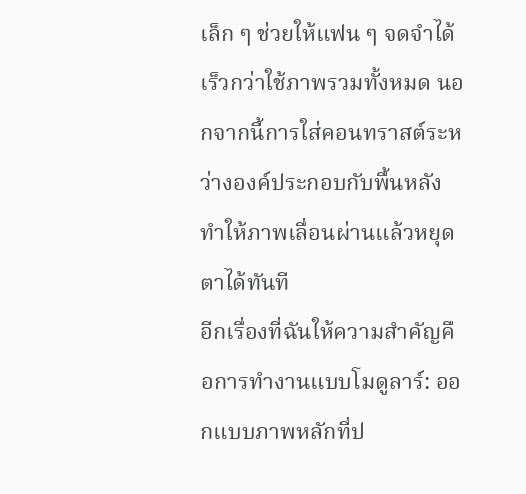เล็ก ๆ ช่วยให้แฟน ๆ จดจำได้เร็วกว่าใช้ภาพรวมทั้งหมด นอกจากนี้การใส่คอนทราสต์ระหว่างองค์ประกอบกับพื้นหลังทำให้ภาพเลื่อนผ่านแล้วหยุดตาได้ทันที
อีกเรื่องที่ฉันให้ความสำคัญคือการทำงานแบบโมดูลาร์: ออกแบบภาพหลักที่ป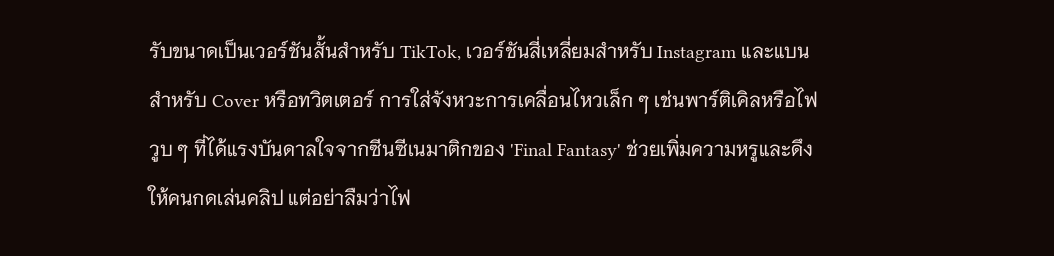รับขนาดเป็นเวอร์ชันสั้นสำหรับ TikTok, เวอร์ชันสี่เหลี่ยมสำหรับ Instagram และแบนสำหรับ Cover หรือทวิตเตอร์ การใส่จังหวะการเคลื่อนไหวเล็ก ๆ เช่นพาร์ติเคิลหรือไฟวูบ ๆ ที่ได้แรงบันดาลใจจากซีนซีเนมาติกของ 'Final Fantasy' ช่วยเพิ่มความหรูและดึงให้คนกดเล่นคลิป แต่อย่าลืมว่าไฟ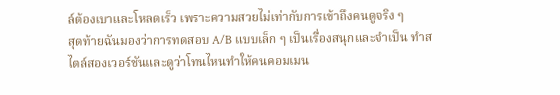ล์ต้องเบาและโหลดเร็ว เพราะความสวยไม่เท่ากับการเข้าถึงคนดูจริง ๆ
สุดท้ายฉันมองว่าการทดสอบ A/B แบบเล็ก ๆ เป็นเรื่องสนุกและจำเป็น ทำสไตล์สองเวอร์ชันและดูว่าโทนไหนทำให้คนคอมเมน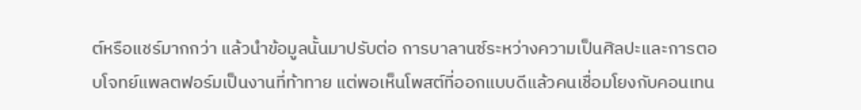ต์หรือแชร์มากกว่า แล้วนำข้อมูลนั้นมาปรับต่อ การบาลานซ์ระหว่างความเป็นศิลปะและการตอบโจทย์แพลตฟอร์มเป็นงานที่ท้าทาย แต่พอเห็นโพสต์ที่ออกแบบดีแล้วคนเชื่อมโยงกับคอนเทน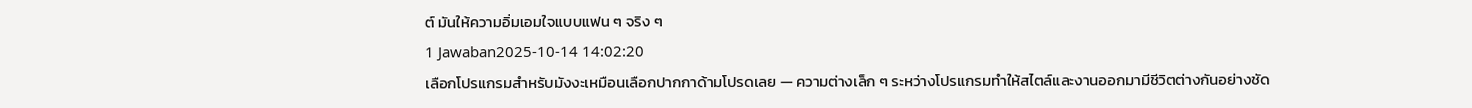ต์ มันให้ความอิ่มเอมใจแบบแฟน ๆ จริง ๆ
1 Jawaban2025-10-14 14:02:20
เลือกโปรแกรมสำหรับมังงะเหมือนเลือกปากกาด้ามโปรดเลย — ความต่างเล็ก ๆ ระหว่างโปรแกรมทำให้สไตล์และงานออกมามีชีวิตต่างกันอย่างชัด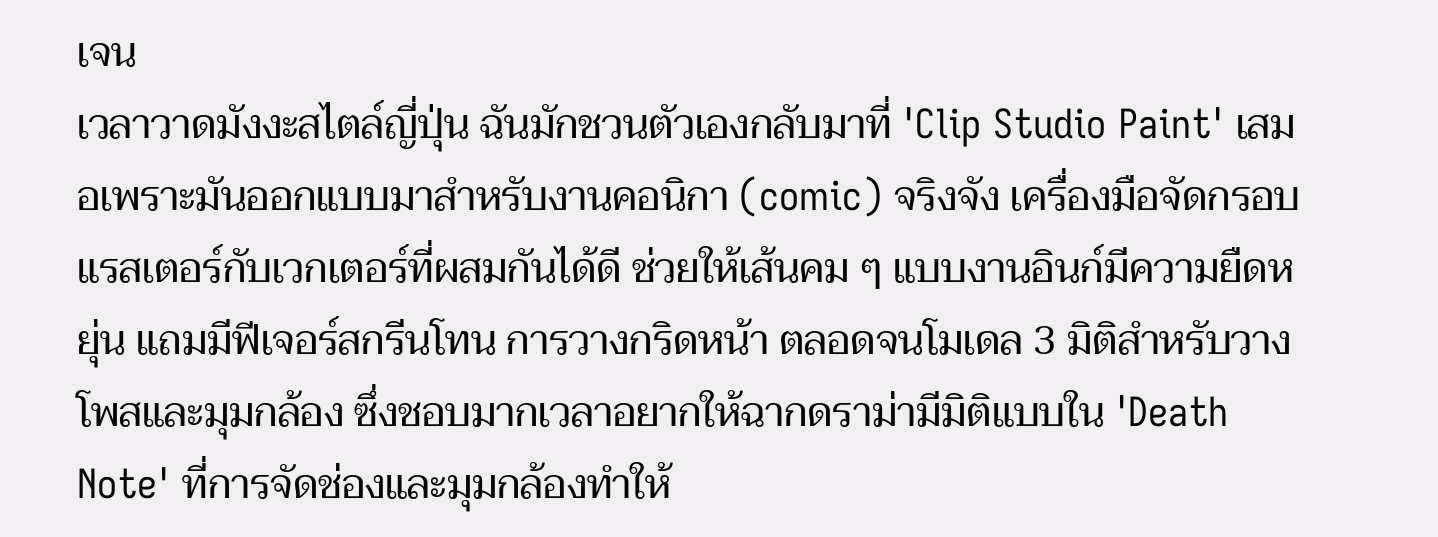เจน
เวลาวาดมังงะสไตล์ญี่ปุ่น ฉันมักชวนตัวเองกลับมาที่ 'Clip Studio Paint' เสมอเพราะมันออกแบบมาสำหรับงานคอนิกา (comic) จริงจัง เครื่องมือจัดกรอบ แรสเตอร์กับเวกเตอร์ที่ผสมกันได้ดี ช่วยให้เส้นคม ๆ แบบงานอินก์มีความยืดหยุ่น แถมมีฟีเจอร์สกรีนโทน การวางกริดหน้า ตลอดจนโมเดล 3 มิติสำหรับวางโพสและมุมกล้อง ซึ่งชอบมากเวลาอยากให้ฉากดราม่ามีมิติแบบใน 'Death Note' ที่การจัดช่องและมุมกล้องทำให้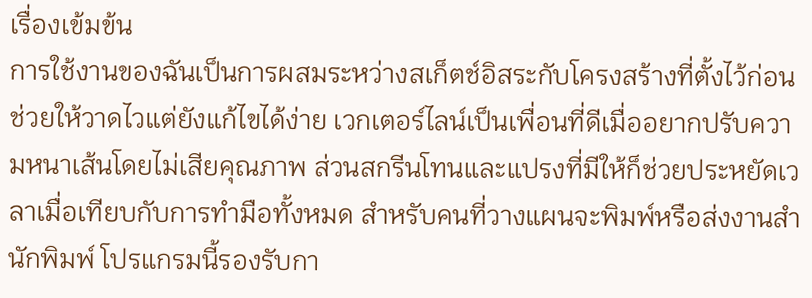เรื่องเข้มข้น
การใช้งานของฉันเป็นการผสมระหว่างสเก็ตช์อิสระกับโครงสร้างที่ตั้งไว้ก่อน ช่วยให้วาดไวแต่ยังแก้ไขได้ง่าย เวกเตอร์ไลน์เป็นเพื่อนที่ดีเมื่ออยากปรับความหนาเส้นโดยไม่เสียคุณภาพ ส่วนสกรีนโทนและแปรงที่มีให้ก็ช่วยประหยัดเวลาเมื่อเทียบกับการทำมือทั้งหมด สำหรับคนที่วางแผนจะพิมพ์หรือส่งงานสำนักพิมพ์ โปรแกรมนี้รองรับกา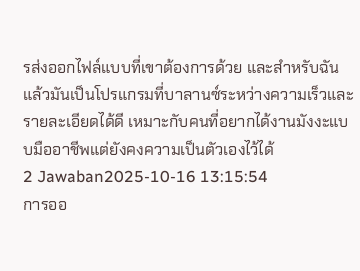รส่งออกไฟล์แบบที่เขาต้องการด้วย และสำหรับฉันแล้วมันเป็นโปรแกรมที่บาลานซ์ระหว่างความเร็วและรายละเอียดได้ดี เหมาะกับคนที่อยากได้งานมังงะแบบมืออาชีพแต่ยังคงความเป็นตัวเองไว้ได้
2 Jawaban2025-10-16 13:15:54
การออ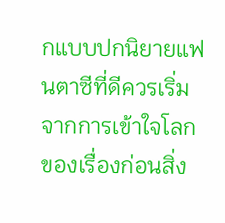กแบบปกนิยายแฟนตาซีที่ดีควรเริ่มจากการเข้าใจโลกของเรื่องก่อนสิ่ง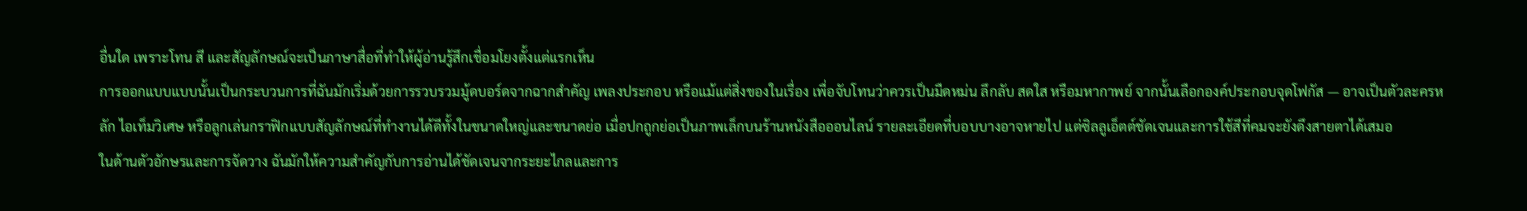อื่นใด เพราะโทน สี และสัญลักษณ์จะเป็นภาษาสื่อที่ทำให้ผู้อ่านรู้สึกเชื่อมโยงตั้งแต่แรกเห็น
การออกแบบแบบนั้นเป็นกระบวนการที่ฉันมักเริ่มด้วยการรวบรวมมู้ดบอร์ดจากฉากสำคัญ เพลงประกอบ หรือแม้แต่สิ่งของในเรื่อง เพื่อจับโทนว่าควรเป็นมืดหม่น ลึกลับ สดใส หรือมหากาพย์ จากนั้นเลือกองค์ประกอบจุดโฟกัส — อาจเป็นตัวละครหลัก ไอเท็มวิเศษ หรือลูกเล่นกราฟิกแบบสัญลักษณ์ที่ทำงานได้ดีทั้งในขนาดใหญ่และขนาดย่อ เมื่อปกถูกย่อเป็นภาพเล็กบนร้านหนังสือออนไลน์ รายละเอียดที่บอบบางอาจหายไป แต่ซิลลูเอ็ตต์ชัดเจนและการใช้สีที่คมจะยังดึงสายตาได้เสมอ
ในด้านตัวอักษรและการจัดวาง ฉันมักให้ความสำคัญกับการอ่านได้ชัดเจนจากระยะไกลและการ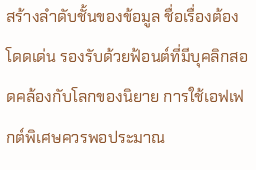สร้างลำดับชั้นของข้อมูล ชื่อเรื่องต้องโดดเด่น รองรับด้วยฟ้อนต์ที่มีบุคลิกสอดคล้องกับโลกของนิยาย การใช้เอฟเฟกต์พิเศษควรพอประมาณ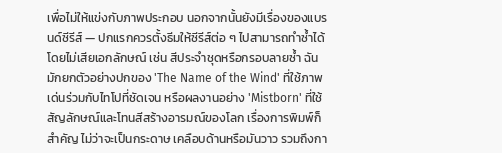เพื่อไม่ให้แข่งกับภาพประกอบ นอกจากนั้นยังมีเรื่องของแบรนด์ซีรีส์ — ปกแรกควรตั้งธีมให้ซีรีส์ต่อ ๆ ไปสามารถทำซ้ำได้โดยไม่เสียเอกลักษณ์ เช่น สีประจำชุดหรือกรอบลายซ้ำ ฉันมักยกตัวอย่างปกของ 'The Name of the Wind' ที่ใช้ภาพเด่นร่วมกับไทโปที่ชัดเจน หรือผลงานอย่าง 'Mistborn' ที่ใช้สัญลักษณ์และโทนสีสร้างอารมณ์ของโลก เรื่องการพิมพ์ก็สำคัญ ไม่ว่าจะเป็นกระดาษ เคลือบด้านหรือมันวาว รวมถึงกา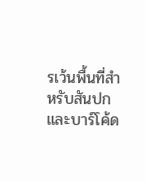รเว้นพื้นที่สำหรับสันปกและบาร์โค้ด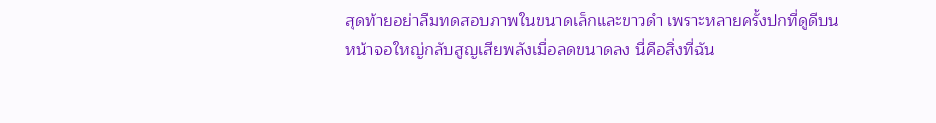สุดท้ายอย่าลืมทดสอบภาพในขนาดเล็กและขาวดำ เพราะหลายครั้งปกที่ดูดีบนหน้าจอใหญ่กลับสูญเสียพลังเมื่อลดขนาดลง นี่คือสิ่งที่ฉัน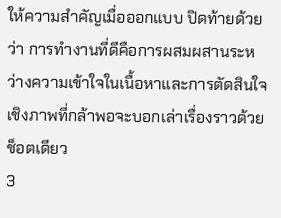ให้ความสำคัญเมื่อออกแบบ ปิดท้ายด้วยว่า การทำงานที่ดีคือการผสมผสานระหว่างความเข้าใจในเนื้อหาและการตัดสินใจเชิงภาพที่กล้าพอจะบอกเล่าเรื่องราวด้วยช็อตเดียว
3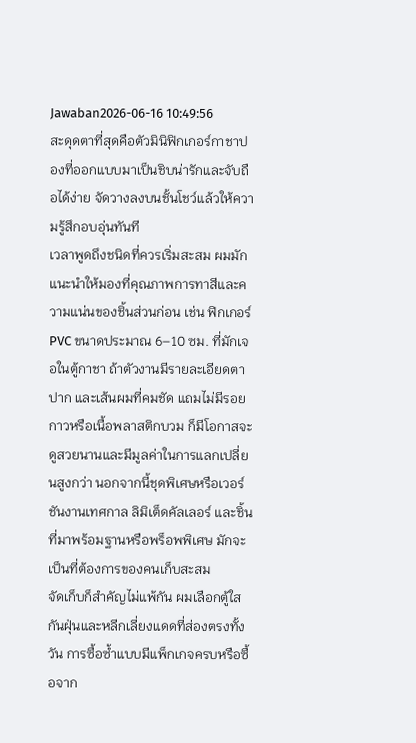Jawaban2026-06-16 10:49:56
สะดุดตาที่สุดคือตัวมินิฟิกเกอร์กาชาปองที่ออกแบบมาเป็นชิบน่ารักและจับถือได้ง่าย จัดวางลงบนชั้นโชว์แล้วให้ความรู้สึกอบอุ่นทันที
เวลาพูดถึงชนิดที่ควรเริ่มสะสม ผมมักแนะนำให้มองที่คุณภาพการทาสีและความแน่นของชิ้นส่วนก่อน เช่น ฟิกเกอร์ PVC ขนาดประมาณ 6–10 ซม. ที่มักเจอในตู้กาชา ถ้าตัวงานมีรายละเอียดตา ปาก และเส้นผมที่คมชัด แถมไม่มีรอยกาวหรือเนื้อพลาสติกบวม ก็มีโอกาสจะดูสวยนานและมีมูลค่าในการแลกเปลี่ยนสูงกว่า นอกจากนี้ชุดพิเศษหรือเวอร์ชันงานเทศกาล ลิมิเต็ดคัลเลอร์ และชิ้นที่มาพร้อมฐานหรือพร็อพพิเศษ มักจะเป็นที่ต้องการของคนเก็บสะสม
จัดเก็บก็สำคัญไม่แพ้กัน ผมเลือกตู้ใสกันฝุ่นและหลีกเลี่ยงแดดที่ส่องตรงทั้งวัน การซื้อซ้ำแบบมีแพ็กเกจครบหรือซื้อจาก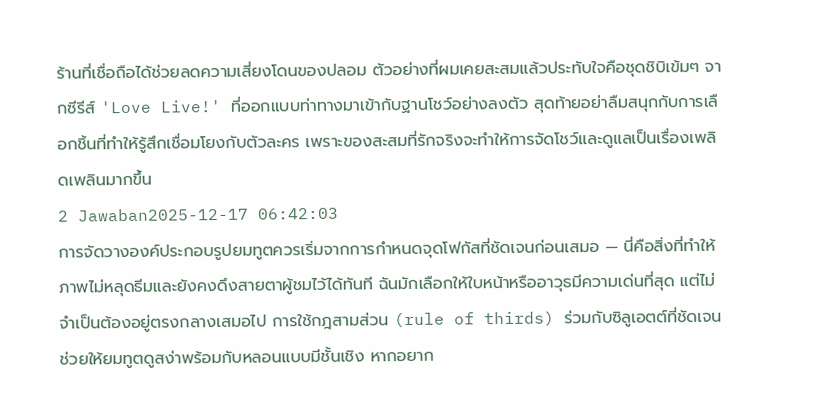ร้านที่เชื่อถือได้ช่วยลดความเสี่ยงโดนของปลอม ตัวอย่างที่ผมเคยสะสมแล้วประทับใจคือชุดชิบิเข้มๆ จากซีรีส์ 'Love Live!' ที่ออกแบบท่าทางมาเข้ากับฐานโชว์อย่างลงตัว สุดท้ายอย่าลืมสนุกกับการเลือกชิ้นที่ทำให้รู้สึกเชื่อมโยงกับตัวละคร เพราะของสะสมที่รักจริงจะทำให้การจัดโชว์และดูแลเป็นเรื่องเพลิดเพลินมากขึ้น
2 Jawaban2025-12-17 06:42:03
การจัดวางองค์ประกอบรูปยมทูตควรเริ่มจากการกำหนดจุดโฟกัสที่ชัดเจนก่อนเสมอ — นี่คือสิ่งที่ทำให้ภาพไม่หลุดธีมและยังคงดึงสายตาผู้ชมไว้ได้ทันที ฉันมักเลือกให้ใบหน้าหรืออาวุธมีความเด่นที่สุด แต่ไม่จำเป็นต้องอยู่ตรงกลางเสมอไป การใช้กฎสามส่วน (rule of thirds) ร่วมกับซิลูเอตต์ที่ชัดเจนช่วยให้ยมทูตดูสง่าพร้อมกับหลอนแบบมีชั้นเชิง หากอยาก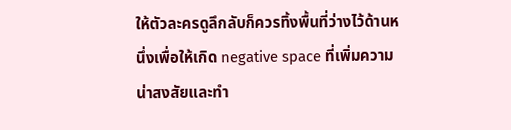ให้ตัวละครดูลึกลับก็ควรทิ้งพื้นที่ว่างไว้ด้านหนึ่งเพื่อให้เกิด negative space ที่เพิ่มความน่าสงสัยและทำ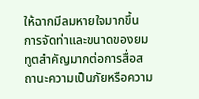ให้ฉากมีลมหายใจมากขึ้น
การจัดท่าและขนาดของยมทูตสำคัญมากต่อการสื่อสถานะความเป็นภัยหรือความ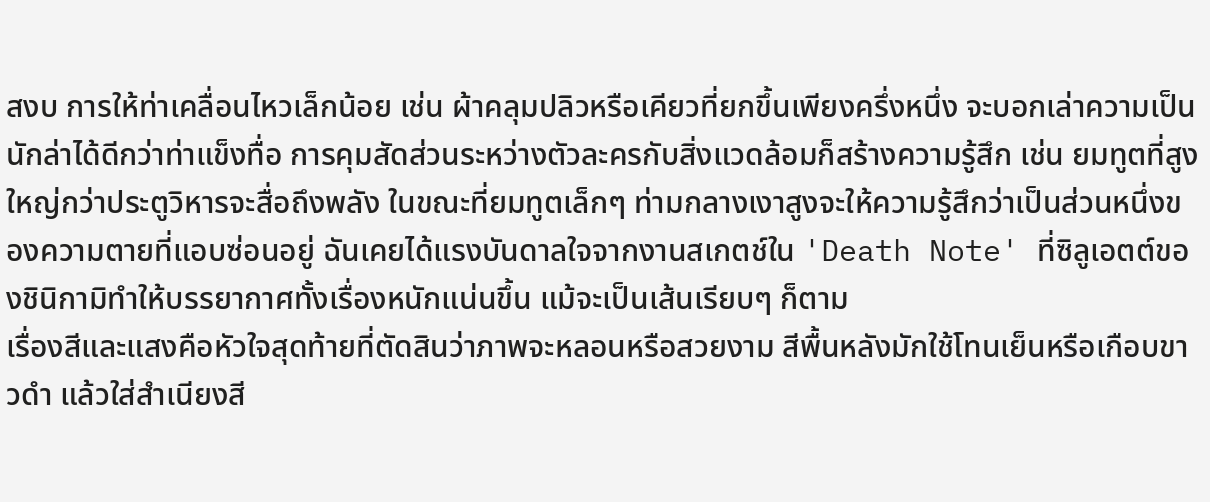สงบ การให้ท่าเคลื่อนไหวเล็กน้อย เช่น ผ้าคลุมปลิวหรือเคียวที่ยกขึ้นเพียงครึ่งหนึ่ง จะบอกเล่าความเป็นนักล่าได้ดีกว่าท่าแข็งทื่อ การคุมสัดส่วนระหว่างตัวละครกับสิ่งแวดล้อมก็สร้างความรู้สึก เช่น ยมทูตที่สูงใหญ่กว่าประตูวิหารจะสื่อถึงพลัง ในขณะที่ยมทูตเล็กๆ ท่ามกลางเงาสูงจะให้ความรู้สึกว่าเป็นส่วนหนึ่งของความตายที่แอบซ่อนอยู่ ฉันเคยได้แรงบันดาลใจจากงานสเกตช์ใน 'Death Note' ที่ซิลูเอตต์ของชินิกามิทำให้บรรยากาศทั้งเรื่องหนักแน่นขึ้น แม้จะเป็นเส้นเรียบๆ ก็ตาม
เรื่องสีและแสงคือหัวใจสุดท้ายที่ตัดสินว่าภาพจะหลอนหรือสวยงาม สีพื้นหลังมักใช้โทนเย็นหรือเกือบขาวดำ แล้วใส่สำเนียงสี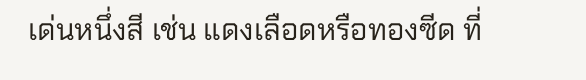เด่นหนึ่งสี เช่น แดงเลือดหรือทองซีด ที่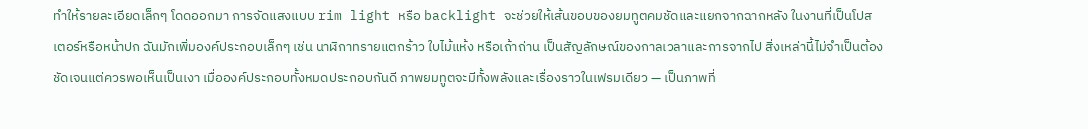ทำให้รายละเอียดเล็กๆ โดดออกมา การจัดแสงแบบ rim light หรือ backlight จะช่วยให้เส้นขอบของยมทูตคมชัดและแยกจากฉากหลัง ในงานที่เป็นโปสเตอร์หรือหน้าปก ฉันมักเพิ่มองค์ประกอบเล็กๆ เช่น นาฬิกาทรายแตกร้าว ใบไม้แห้ง หรือเถ้าถ่าน เป็นสัญลักษณ์ของกาลเวลาและการจากไป สิ่งเหล่านี้ไม่จำเป็นต้องชัดเจนแต่ควรพอเห็นเป็นเงา เมื่อองค์ประกอบทั้งหมดประกอบกันดี ภาพยมทูตจะมีทั้งพลังและเรื่องราวในเฟรมเดียว — เป็นภาพที่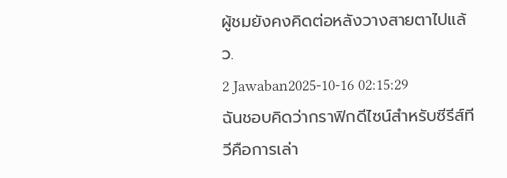ผู้ชมยังคงคิดต่อหลังวางสายตาไปแล้ว.
2 Jawaban2025-10-16 02:15:29
ฉันชอบคิดว่ากราฟิกดีไซน์สำหรับซีรีส์ทีวีคือการเล่า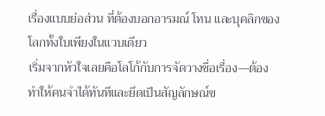เรื่องแบบย่อส่วน ที่ต้องบอกอารมณ์ โทน และบุคลิกของโลกทั้งใบเพียงในแวบเดียว
เริ่มจากหัวใจเลยคือโลโก้กับการจัดวางชื่อเรื่อง—ต้องทำให้คนจำได้ทันทีและยึดเป็นสัญลักษณ์ข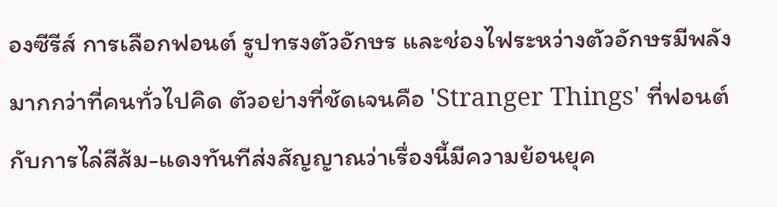องซีรีส์ การเลือกฟอนต์ รูปทรงตัวอักษร และช่องไฟระหว่างตัวอักษรมีพลังมากกว่าที่คนทั่วไปคิด ตัวอย่างที่ชัดเจนคือ 'Stranger Things' ที่ฟอนต์กับการไล่สีส้ม-แดงทันทีส่งสัญญาณว่าเรื่องนี้มีความย้อนยุค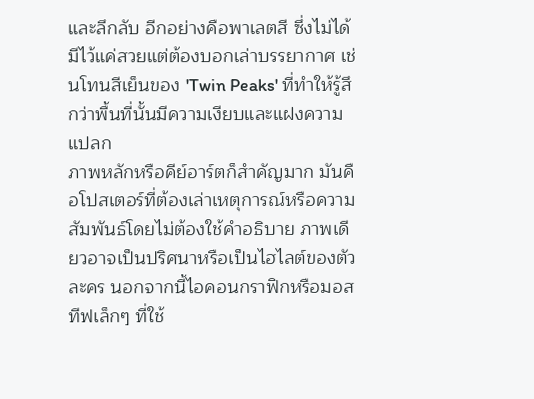และลึกลับ อีกอย่างคือพาเลตสี ซึ่งไม่ได้มีไว้แค่สวยแต่ต้องบอกเล่าบรรยากาศ เช่นโทนสีเย็นของ 'Twin Peaks' ที่ทำให้รู้สึกว่าพื้นที่นั้นมีความเงียบและแฝงความแปลก
ภาพหลักหรือคีย์อาร์ตก็สำคัญมาก มันคือโปสเตอร์ที่ต้องเล่าเหตุการณ์หรือความสัมพันธ์โดยไม่ต้องใช้คำอธิบาย ภาพเดียวอาจเป็นปริศนาหรือเป็นไฮไลต์ของตัวละคร นอกจากนี้ไอคอนกราฟิกหรือมอสทีฟเล็กๆ ที่ใช้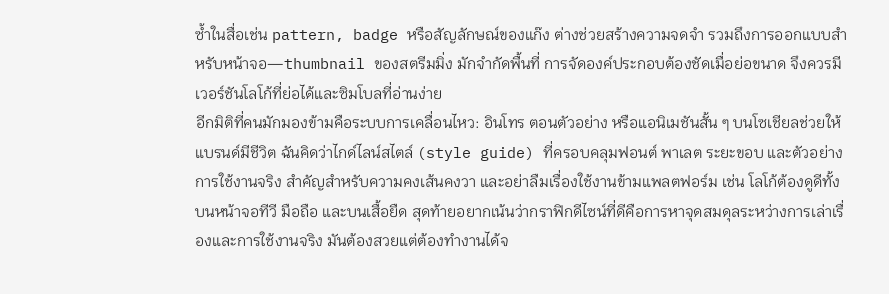ซ้ำในสื่อเช่น pattern, badge หรือสัญลักษณ์ของแก๊ง ต่างช่วยสร้างความจดจำ รวมถึงการออกแบบสำหรับหน้าจอ—thumbnail ของสตรีมมิ่ง มักจำกัดพื้นที่ การจัดองค์ประกอบต้องชัดเมื่อย่อขนาด จึงควรมีเวอร์ชันโลโก้ที่ย่อได้และซิมโบลที่อ่านง่าย
อีกมิติที่คนมักมองข้ามคือระบบการเคลื่อนไหว: อินโทร ตอนตัวอย่าง หรือแอนิเมชันสั้น ๆ บนโซเชียลช่วยให้แบรนด์มีชีวิต ฉันคิดว่าไกด์ไลน์สไตล์ (style guide) ที่ครอบคลุมฟอนต์ พาเลต ระยะขอบ และตัวอย่างการใช้งานจริง สำคัญสำหรับความคงเส้นคงวา และอย่าลืมเรื่องใช้งานข้ามแพลตฟอร์ม เช่น โลโก้ต้องดูดีทั้งบนหน้าจอทีวี มือถือ และบนเสื้อยืด สุดท้ายอยากเน้นว่ากราฟิกดีไซน์ที่ดีคือการหาจุดสมดุลระหว่างการเล่าเรื่องและการใช้งานจริง มันต้องสวยแต่ต้องทำงานได้จ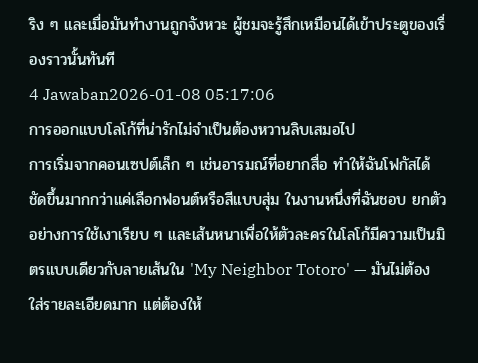ริง ๆ และเมื่อมันทำงานถูกจังหวะ ผู้ชมจะรู้สึกเหมือนได้เข้าประตูของเรื่องราวนั้นทันที
4 Jawaban2026-01-08 05:17:06
การออกแบบโลโก้ที่น่ารักไม่จำเป็นต้องหวานลิบเสมอไป
การเริ่มจากคอนเซปต์เล็ก ๆ เช่นอารมณ์ที่อยากสื่อ ทำให้ฉันโฟกัสได้ชัดขึ้นมากกว่าแค่เลือกฟอนต์หรือสีแบบสุ่ม ในงานหนึ่งที่ฉันชอบ ยกตัวอย่างการใช้เงาเรียบ ๆ และเส้นหนาเพื่อให้ตัวละครในโลโก้มีความเป็นมิตรแบบเดียวกับลายเส้นใน 'My Neighbor Totoro' — มันไม่ต้องใส่รายละเอียดมาก แต่ต้องให้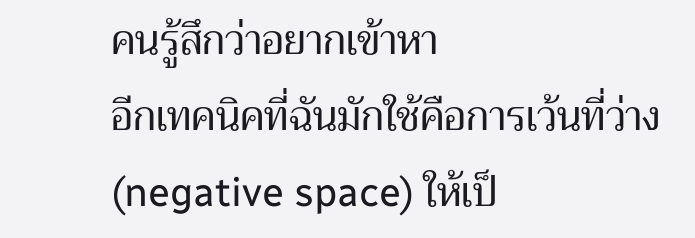คนรู้สึกว่าอยากเข้าหา
อีกเทคนิคที่ฉันมักใช้คือการเว้นที่ว่าง (negative space) ให้เป็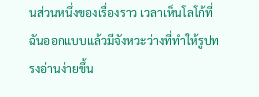นส่วนหนึ่งของเรื่องราว เวลาเห็นโลโก้ที่ฉันออกแบบแล้วมีจังหวะว่างที่ทำให้รูปทรงอ่านง่ายขึ้น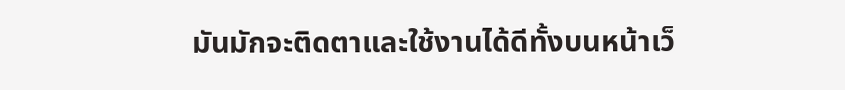มันมักจะติดตาและใช้งานได้ดีทั้งบนหน้าเว็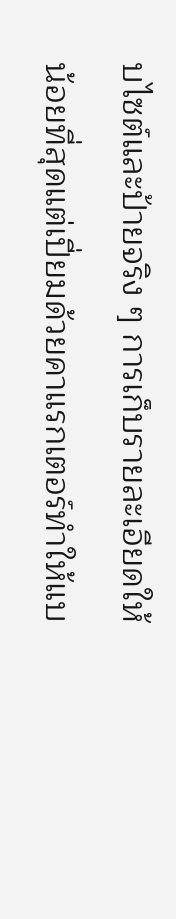บไซต์และป้ายจริง ๆ การเก็บรายละเอียดให้น้อยที่สุดแต่เปี่ยมด้วยคาแรกเตอร์ทำให้แบ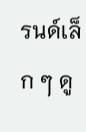รนด์เล็ก ๆ ดู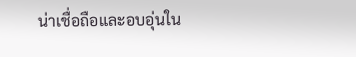น่าเชื่อถือและอบอุ่นใน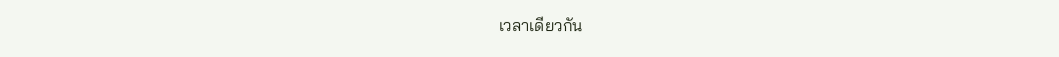เวลาเดียวกัน